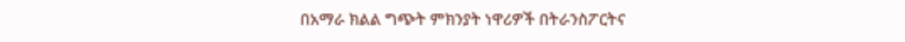በአማራ ክልል ግጭት ምክንያት ነዋሪዎች በትራንስፖርትና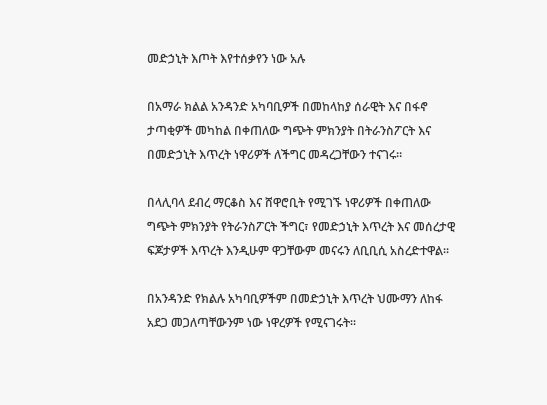መድኃኒት እጦት እየተሰቃየን ነው አሉ

በአማራ ክልል አንዳንድ አካባቢዎች በመከላከያ ሰራዊት እና በፋኖ ታጣቂዎች መካከል በቀጠለው ግጭት ምክንያት በትራንስፖርት እና በመድኃኒት እጥረት ነዋሪዎች ለችግር መዳረጋቸውን ተናገሩ።

በላሊባላ ደብረ ማርቆስ እና ሸዋሮቢት የሚገኙ ነዋሪዎች በቀጠለው ግጭት ምክንያት የትራንስፖርት ችግር፣ የመድኃኒት እጥረት እና መሰረታዊ ፍጆታዎች እጥረት እንዲሁም ዋጋቸውም መናሩን ለቢቢሲ አስረድተዋል።

በአንዳንድ የክልሉ አካባቢዎችም በመድኃኒት እጥረት ህሙማን ለከፋ አደጋ መጋለጣቸውንም ነው ነዋረዎች የሚናገሩት።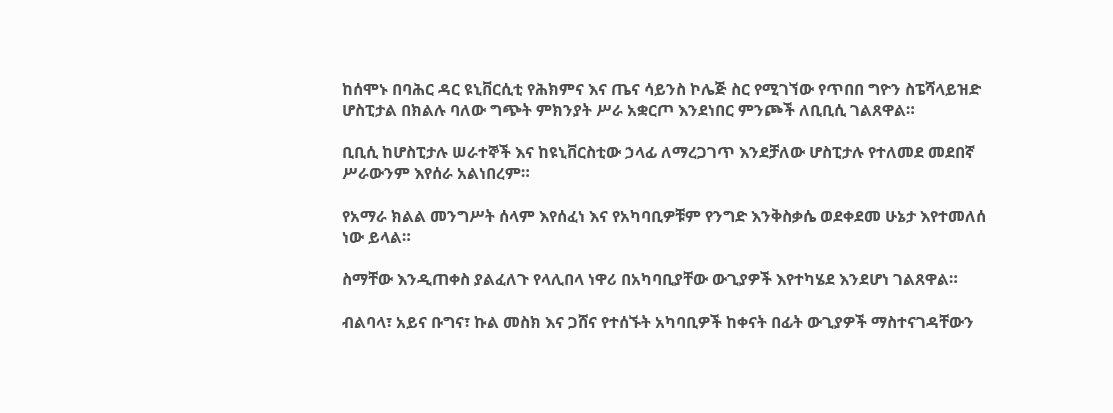ከሰሞኑ በባሕር ዳር ዩኒቨርሲቲ የሕክምና እና ጤና ሳይንስ ኮሌጅ ስር የሚገኘው የጥበበ ግዮን ስፔሻላይዝድ ሆስፒታል በክልሉ ባለው ግጭት ምክንያት ሥራ አቋርጦ እንደነበር ምንጮች ለቢቢሲ ገልጸዋል።

ቢቢሲ ከሆስፒታሉ ሠራተኞች እና ከዩኒቨርስቲው ኃላፊ ለማረጋገጥ እንደቻለው ሆስፒታሉ የተለመደ መደበኛ ሥራውንም እየሰራ አልነበረም።

የአማራ ክልል መንግሥት ሰላም እየሰፈነ እና የአካባቢዎቹም የንግድ እንቅስቃሴ ወደቀደመ ሁኔታ እየተመለሰ ነው ይላል።

ስማቸው እንዲጠቀስ ያልፈለጉ የላሊበላ ነዋሪ በአካባቢያቸው ውጊያዎች እየተካሄደ እንደሆነ ገልጸዋል።

ብልባላ፣ አይና ቡግና፣ ኩል መስክ እና ጋሸና የተሰኙት አካባቢዎች ከቀናት በፊት ውጊያዎች ማስተናገዳቸውን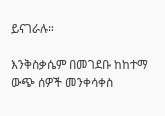ይናገራሉ።

እንቅስቃሴም በመገደቡ ከከተማ ውጭ ሰዎች መንቀሳቀስ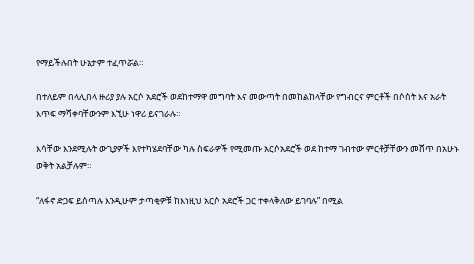የማይችሉበት ሁኔታም ተፈጥሯል።

በተለይም በላሊበላ ዙሪያ ያሉ አርሶ አደሮች ወደከተማዋ መግባት እና መውጣት በመከልከላቸው የግብርና ምርቶች በሶስት እና አራት እጥፍ ማሻቀባቸውንም እኚሁ ነዋሪ ይናገራሉ።

እሳቸው እንደሚሉት ውጊያዎች እየተካሄደባቸው ካሉ ስፍራዎች የሚመጡ አርሶአደሮች ወደ ከተማ ገብተው ምርቶቻቸውን መሸጥ በአሁኑ ወቅት አልቻሉም።

“ለፋኖ ድጋፍ ይሰጣሉ እንዲሁም ታጣቂዎቹ ከእነዚህ አርሶ አደሮች ጋር ተቀላቅለው ይገባሉ” በሚል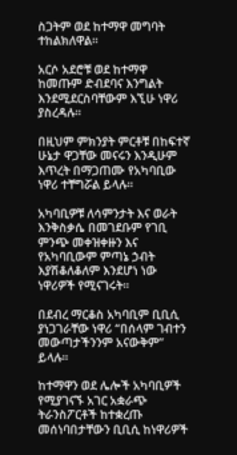ስጋትም ወደ ከተማዋ መግባት ተከልክለዋል።

አርሶ አደሮቹ ወደ ከተማዋ ከመጡም ድብደባና እንግልት እንደሚደርስባቸውም እኚሁ ነዋሪ ያስረዳሉ።

በዚህም ምክንያት ምርቶቹ በከፍተኛ ሁኔታ ዋጋቸው መናሩን እንዲሁም እጥረት በማጋጠሙ የአካባቢው ነዋሪ ተቸግሯል ይላሉ።

አካባቢዎቹ ለሳምንታት እና ወራት እንቅስቃሴ በመገደቡም የገቢ ምንጭ መቀዝቀዙን እና የአካባቢውም ምጣኔ ኃብት እያሽቆለቆለም እንደሆነ ነው ነዋሪዎች የሚናገሩት።

በደብረ ማርቆስ አካባቢም ቢቢሲ ያነጋገራቸው ነዋሪ “በሰላም ገብተን መውጣታችንንም አናውቅም” ይላሉ።

ከተማዋን ወደ ሌሎች አካባቢዎች የሚያገናኙ አገር አቋራጭ ትራንስፖርቶች ከተቋረጡ መሰነባበታቸውን ቢቢሲ ከነዋሪዎች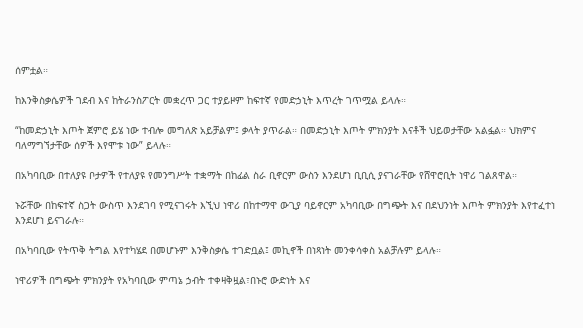ሰምቷል።

ከእንቅስቃሴዎች ገደብ እና ከትራንስፖርት መቋረጥ ጋር ተያይዞም ከፍተኛ የመድኃኒት እጥረት ገጥሟል ይላሉ።

“ከመድኃኒት እጦት ጀምሮ ይሄ ነው ተብሎ መግለጽ አይቻልም፤ ቃላት ያጥራል። በመድኃኒት እጦት ምክንያት እናቶች ህይወታቸው አልፏል። ህክምና ባለማግኘታቸው ሰዎች እየሞቱ ነው” ይላሉ።

በአካባቢው በተለያዩ ቦታዎች የተለያዩ የመንግሥት ተቋማት በከፊል ስራ ቢኖርም ውስን እንደሆነ ቢቢሲ ያናገራቸው የሸዋሮቢት ነዋሪ ገልጸዋል።

ኑሯቸው በከፍተኛ ስጋት ውስጥ እንደገባ የሚናገሩት እኚህ ነዋሪ በከተማዋ ውጊያ ባይኖርም አካባቢው በግጭት እና በደህንነት እጦት ምክንያት እየተፈተነ እንደሆነ ይናገራሉ።

በአካባቢው የትጥቅ ትግል እየተካሄደ በመሆኑም እንቅስቃሴ ተገድቧል፤ መኪኖች በነጻነት መንቀሳቀስ አልቻሉም ይላሉ።

ነዋሪዎች በግጭት ምክንያት የአካባቢው ምጣኔ ኃብት ተቀዛቅዟል፣በኑሮ ውድነት እና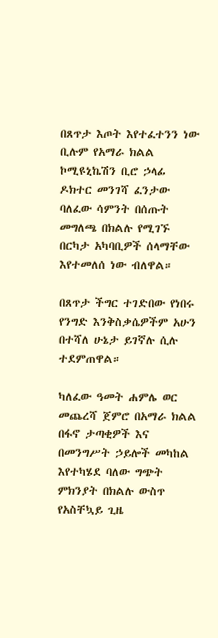በጸጥታ እጦት እየተፈተንን ነው ቢሉም የአማራ ክልል ኮሚዩኒኬሽን ቢሮ ኃላፊ ዶክተር መንገሻ ፈንታው ባለፈው ሳምንት በሰጡት መግለጫ በክልሉ የሚገኙ በርካታ አካባቢዎች ሰላማቸው እየተመለሰ ነው ብለዋል።

በጸጥታ ችግር ተገድበው የነበሩ የንግድ እንቅስቃሴዎችም አሁን በተሻለ ሁኔታ ይገኛሉ ሲሉ ተደምጠዋል።

ካለፈው ዓመት ሐምሌ ወር መጨረሻ ጀምሮ በአማራ ክልል በፋኖ ታጣቂዎች እና በመንግሥት ኃይሎች መካከል እየተካሄደ ባለው ግጭት ምክንያት በክልሉ ውስጥ የአስቸኳይ ጊዜ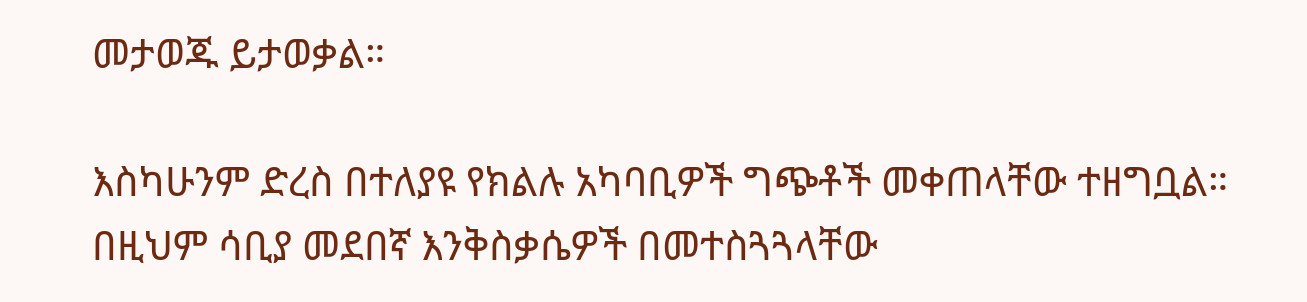መታወጁ ይታወቃል።

እስካሁንም ድረስ በተለያዩ የክልሉ አካባቢዎች ግጭቶች መቀጠላቸው ተዘግቧል። በዚህም ሳቢያ መደበኛ እንቅስቃሴዎች በመተስጓጓላቸው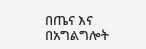በጤና እና በአግልግሎት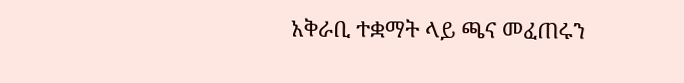አቅራቢ ተቋማት ላይ ጫና መፈጠሩን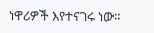ነዋሪዎች እየተናገሩ ነው።